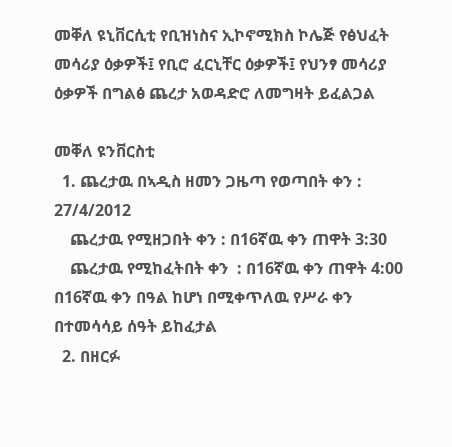መቐለ ዩኒቨርሲቲ የቢዝነስና ኢኮኖሚክስ ኮሌጅ የፅህፈት መሳሪያ ዕቃዎች፤ የቢሮ ፈርኒቸር ዕቃዎች፤ የህንፃ መሳሪያ ዕቃዎች በግልፅ ጨረታ አወዳድሮ ለመግዛት ይፈልጋል

መቐለ ዩንቨርስቲ
  1. ጨረታዉ በኣዲስ ዘመን ጋዜጣ የወጣበት ቀን :   27/4/2012
    ጨረታዉ የሚዘጋበት ቀን : በ16ኛዉ ቀን ጠዋት 3:30
    ጨረታዉ የሚከፈትበት ቀን  : በ16ኛዉ ቀን ጠዋት 4:00 በ16ኛዉ ቀን በዓል ከሆነ በሚቀጥለዉ የሥራ ቀን በተመሳሳይ ሰዓት ይከፈታል
  2. በዘርፉ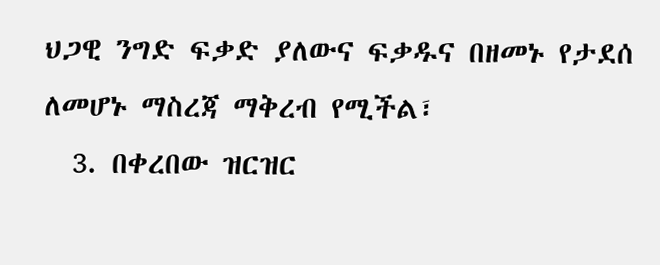ህጋዊ ንግድ ፍቃድ ያለውና ፍቃዱና በዘመኑ የታደሰ ለመሆኑ ማስረጃ ማቅረብ የሚችል፣
  3. በቀረበው ዝርዝር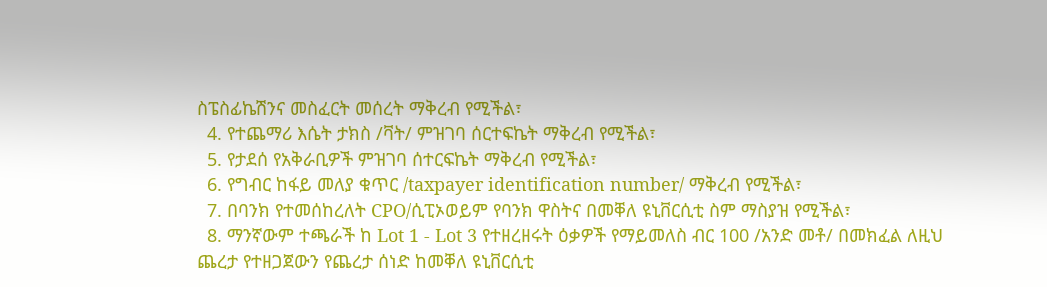ስፔስፊኬሽንና መስፈርት መሰረት ማቅረብ የሚችል፣
  4. የተጨማሪ እሴት ታክስ /ቫት/ ምዝገባ ሰርተፍኬት ማቅረብ የሚችል፣
  5. የታደሰ የአቅራቢዎች ምዝገባ ሰተርፍኬት ማቅረብ የሚችል፣
  6. የግብር ከፋይ መለያ ቁጥር /taxpayer identification number/ ማቅረብ የሚችል፣
  7. በባንክ የተመሰከረለት CPO/ሲፒኦወይም የባንክ ዋስትና በመቐለ ዩኒቨርሲቲ ስም ማስያዝ የሚችል፣
  8. ማንኛውም ተጫራች ከ Lot 1 - Lot 3 የተዘረዘሩት ዕቃዎች የማይመለስ ብር 100 /አንድ መቶ/ በመክፈል ለዚህ ጨረታ የተዘጋጀውን የጨረታ ሰነድ ከመቐለ ዩኒቨርሲቲ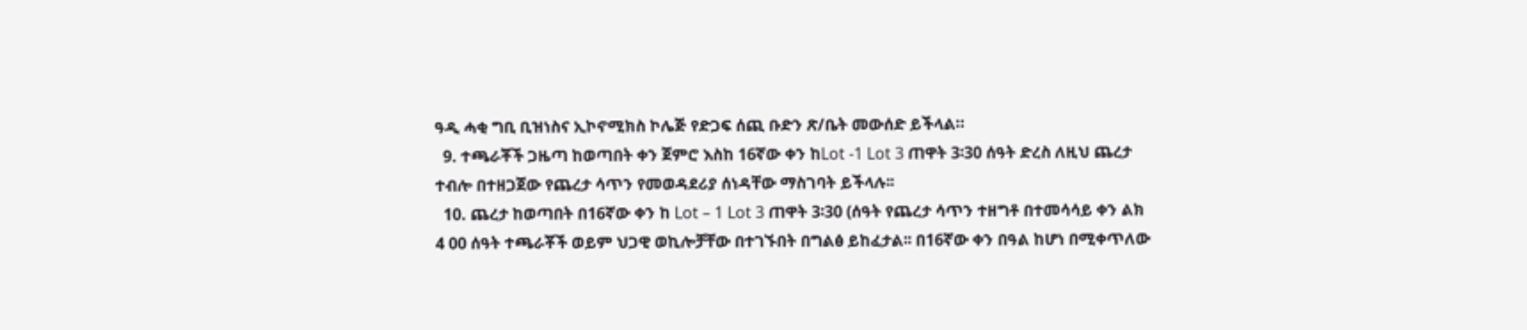ዓዲ ሓቂ ግቢ ቢዝነስና ኢኮኖሚክስ ኮሌጅ የድጋፍ ሰጪ ቡድን ጽ/ቤት መውሰድ ይችላል።
  9. ተጫራቾች ጋዜጣ ከወጣበት ቀን ጀምሮ እስከ 16ኛው ቀን ከLot -1 Lot 3 ጠዋት 3፡30 ሰዓት ድረስ ለዚህ ጨረታ ተብሎ በተዘጋጀው የጨረታ ሳጥን የመወዳደሪያ ሰነዳቸው ማስገባት ይችላሉ፡፡
  10. ጨረታ ከወጣበት በ16ኛው ቀን ከ Lot – 1 Lot 3 ጠዋት 3፡30 (ሰዓት የጨረታ ሳጥን ተዘግቶ በተመሳሳይ ቀን ልክ 4 00 ሰዓት ተጫራቾች ወይም ህጋዊ ወኪሎቻቸው በተገኙበት በግልፅ ይከፈታል፡፡ በ16ኛው ቀን በዓል ከሆነ በሚቀጥለው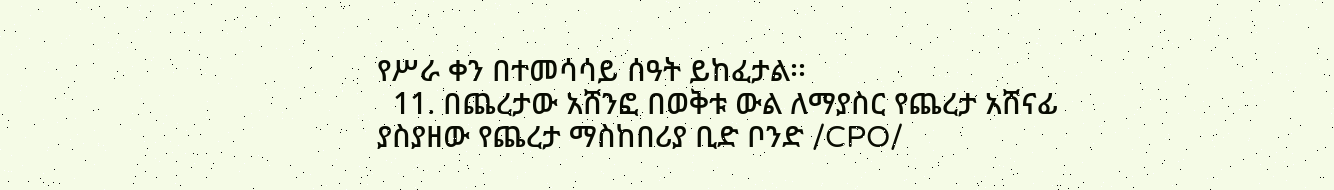የሥራ ቀን በተመሳሳይ ሰዓት ይከፈታል፡፡
  11. በጨረታው አሸንፎ በወቅቱ ውል ለማያስር የጨረታ አሸናፊ ያስያዘው የጨረታ ማስከበሪያ ቢድ ቦንድ /CPO/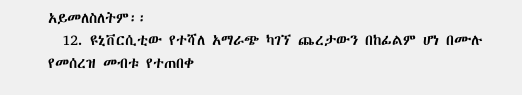አይመለስለትም፡፡
  12. ዩኒቨርሲቲው የተሻለ አማራጭ ካገኘ ጨረታውን በከፊልም ሆነ በሙሉ የመሰረዝ መብቱ የተጠበቀ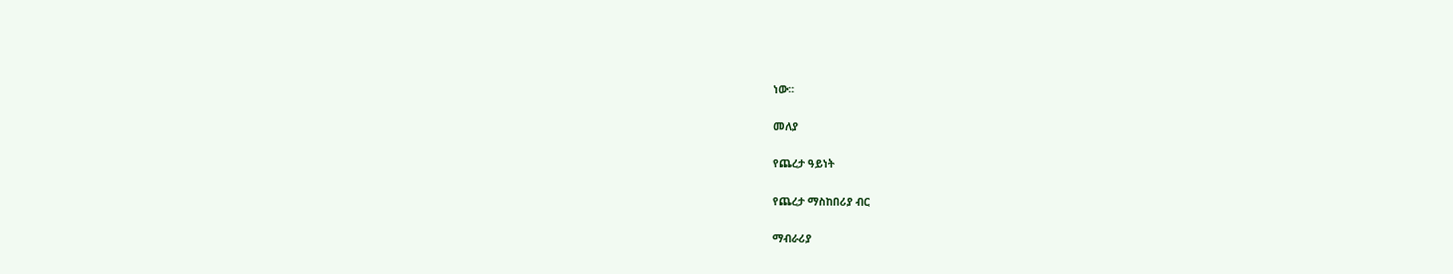ነው፡፡

መለያ

የጨረታ ዓይነት

የጨረታ ማስከበሪያ ብር

ማብራሪያ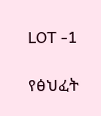LOT -1

የፅህፈት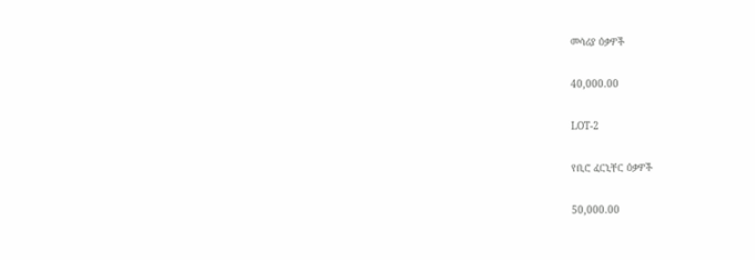መሳሪያ ዕቃዎች

40,000.00

LOT-2

የቢሮ ፈርኒቸር ዕቃዎች

50,000.00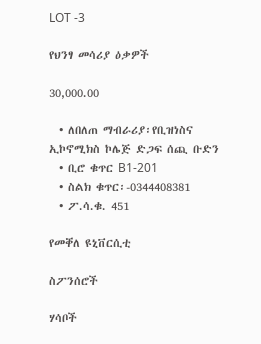LOT -3

የህንፃ መሳሪያ ዕቃዎች

30,000.00

  • ለበለጠ ማብራሪያ፡የቢዝነስና ኢኮኖሚክስ ኮሌጅ ድጋፍ ሰጪ ቡድን
  • ቢሮ ቁጥር B1-201
  • ስልክ ቁጥር፡-0344408381
  • ፖ.ሳ.ቁ. 451

የመቐለ ዩኒቨርሲቲ

ስፖንሰሮች

ሃሳቦች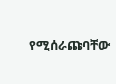የሚሰራጩባቸው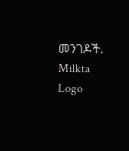መንገዶች.
Milkta Logo